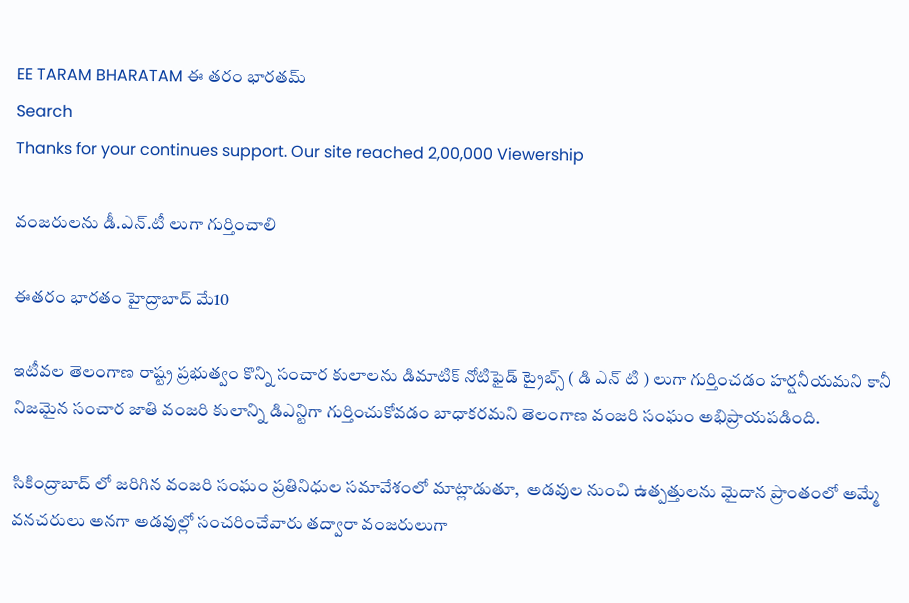EE TARAM BHARATAM ఈ తరం భారతమ్
Search
Thanks for your continues support. Our site reached 2,00,000 Viewership

వంజరులను డీ.ఎన్.టీ లుగా గుర్తించాలి

ఈతరం భారతం హైద్రాబాద్ మే10

ఇటీవల తెలంగాణ రాష్ట్ర ప్రభుత్వం కొన్ని సంచార కులాలను డిమాటిక్ నోటిఫైడ్ ట్రైబ్స్ ( డి ఎన్ టి ) లుగా గుర్తించడం హర్షనీయమని కానీ నిజమైన సంచార జాతి వంజరి కులాన్ని డిఎన్టిగా గుర్తించుకోవడం బాధాకరమని తెలంగాణ వంజరి సంఘం అభిప్రాయపడింది.

సికింద్రాబాద్ లో జరిగిన వంజరి సంఘం ప్రతినిధుల సమావేశంలో మాట్లాడుతూ,  అడవుల నుంచి ఉత్పత్తులను మైదాన ప్రాంతంలో అమ్మే వనచరులు అనగా అడవుల్లో సంచరించేవారు తద్వారా వంజరులుగా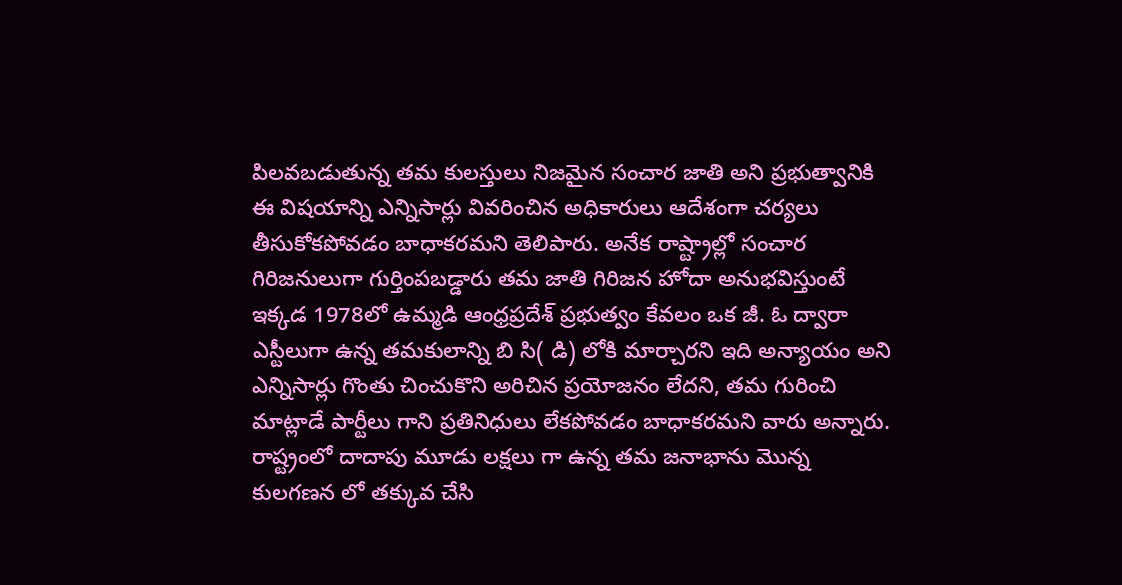పిలవబడుతున్న తమ కులస్తులు నిజమైన సంచార జాతి అని ప్రభుత్వానికి ఈ విషయాన్ని ఎన్నిసార్లు వివరించిన అధికారులు ఆదేశంగా చర్యలు తీసుకోకపోవడం బాధాకరమని తెలిపారు. అనేక రాష్ట్రాల్లో సంచార గిరిజనులుగా గుర్తింపబడ్డారు తమ జాతి గిరిజన హోదా అనుభవిస్తుంటే ఇక్కడ 1978లో ఉమ్మడి ఆంధ్రప్రదేశ్ ప్రభుత్వం కేవలం ఒక జీ. ఓ ద్వారా ఎస్టీలుగా ఉన్న తమకులాన్ని బి సి( డి) లోకి మార్చారని ఇది అన్యాయం అని ఎన్నిసార్లు గొంతు చించుకొని అరిచిన ప్రయోజనం లేదని, తమ గురించి మాట్లాడే పార్టీలు గాని ప్రతినిధులు లేకపోవడం బాధాకరమని వారు అన్నారు. రాష్ట్రంలో దాదాపు మూడు లక్షలు గా ఉన్న తమ జనాభాను మొన్న కులగణన లో తక్కువ చేసి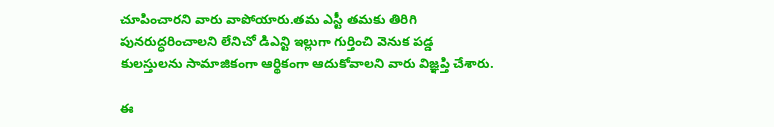చూపించారని వారు వాపోయారు.తమ ఎస్టీ తమకు తిరిగి పునరుద్ధరించాలని లేనిచో డిఎన్టి ఇల్లుగా గుర్తించి వెనుక పడ్డ కులస్తులను సామాజికంగా ఆర్థికంగా ఆదుకోవాలని వారు విజ్ఞప్తి చేశారు.

ఈ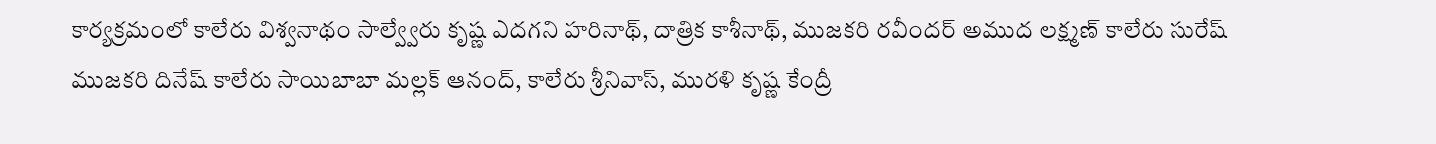కార్యక్రమంలో కాలేరు విశ్వనాథం సాల్వ్వేరు కృష్ణ ఎదగని హరినాథ్, దాత్రిక కాశీనాథ్, ముజకరి రవీందర్ అముద లక్ష్మణ్ కాలేరు సురేష్ ముజకరి దినేష్ కాలేరు సాయిబాబా మల్లక్ ఆనంద్, కాలేరు శ్రీనివాస్, మురళి కృష్ణ కేంద్రీ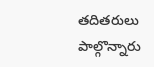తదితరులు పాల్గొన్నారు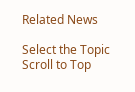Related News

Select the Topic
Scroll to Top